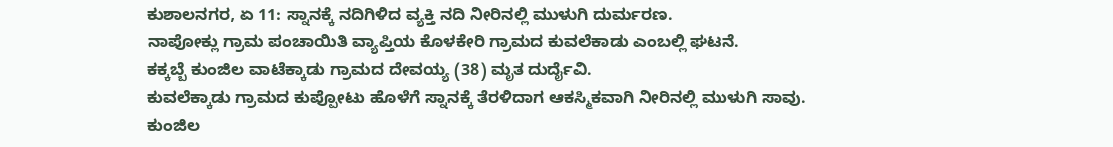ಕುಶಾಲನಗರ, ಏ 11: ಸ್ನಾನಕ್ಕೆ ನದಿಗಿಳಿದ ವ್ಯಕ್ತಿ ನದಿ ನೀರಿನಲ್ಲಿ ಮುಳುಗಿ ದುರ್ಮರಣ.
ನಾಪೋಕ್ಲು ಗ್ರಾಮ ಪಂಚಾಯಿತಿ ವ್ಯಾಪ್ತಿಯ ಕೊಳಕೇರಿ ಗ್ರಾಮದ ಕುವಲೆಕಾಡು ಎಂಬಲ್ಲಿ ಘಟನೆ.
ಕಕ್ಕಬ್ಬೆ ಕುಂಜಿಲ ವಾಟೆಕ್ಕಾಡು ಗ್ರಾಮದ ದೇವಯ್ಯ (38) ಮೃತ ದುರ್ದೈವಿ.
ಕುವಲೆಕ್ಕಾಡು ಗ್ರಾಮದ ಕುಪ್ಪೋಟು ಹೊಳೆಗೆ ಸ್ನಾನಕ್ಕೆ ತೆರಳಿದಾಗ ಆಕಸ್ಮಿಕವಾಗಿ ನೀರಿನಲ್ಲಿ ಮುಳುಗಿ ಸಾವು.
ಕುಂಜಿಲ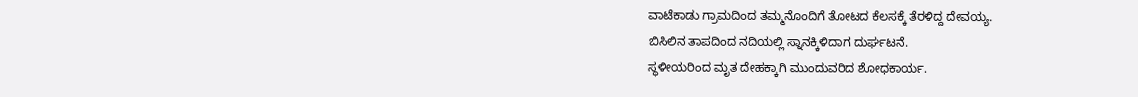ವಾಟೆಕಾಡು ಗ್ರಾಮದಿಂದ ತಮ್ಮನೊಂದಿಗೆ ತೋಟದ ಕೆಲಸಕ್ಕೆ ತೆರಳಿದ್ದ ದೇವಯ್ಯ.
ಬಿಸಿಲಿನ ತಾಪದಿಂದ ನದಿಯಲ್ಲಿ ಸ್ನಾನಕ್ಕಿಳಿದಾಗ ದುರ್ಘಟನೆ.
ಸ್ಥಳೀಯರಿಂದ ಮೃತ ದೇಹಕ್ಕಾಗಿ ಮುಂದುವರಿದ ಶೋಧಕಾರ್ಯ.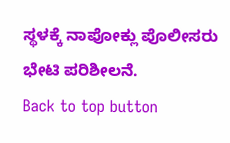ಸ್ಥಳಕ್ಕೆ ನಾಪೋಕ್ಲು ಪೊಲೀಸರು ಭೇಟಿ ಪರಿಶೀಲನೆ.
Back to top button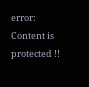error: Content is protected !!